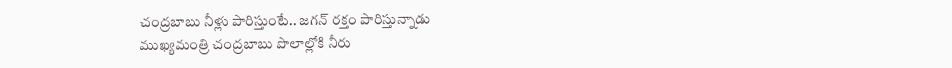చంద్రబాబు నీళ్లు పారిస్తుంటే.. జగన్ రక్తం పారిస్తున్నాడు
ముఖ్యమంత్రి చంద్రబాబు పొలాల్లోకి నీరు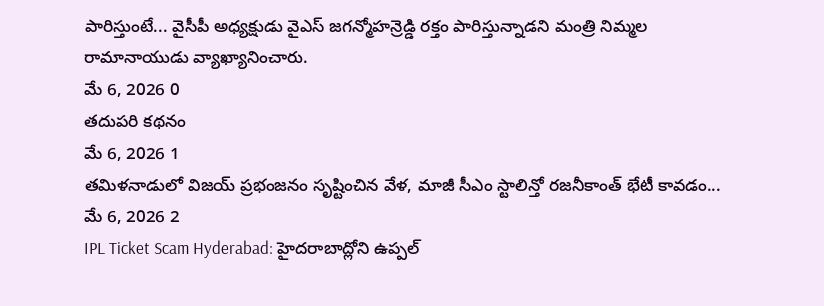పారిస్తుంటే... వైసీపీ అధ్యక్షుడు వైఎస్ జగన్మోహన్రెడ్డి రక్తం పారిస్తున్నాడని మంత్రి నిమ్మల రామానాయుడు వ్యాఖ్యానించారు.
మే 6, 2026 0
తదుపరి కథనం
మే 6, 2026 1
తమిళనాడులో విజయ్ ప్రభంజనం సృష్టించిన వేళ, మాజీ సీఎం స్టాలిన్తో రజనీకాంత్ భేటీ కావడం...
మే 6, 2026 2
IPL Ticket Scam Hyderabad: హైదరాబాద్లోని ఉప్పల్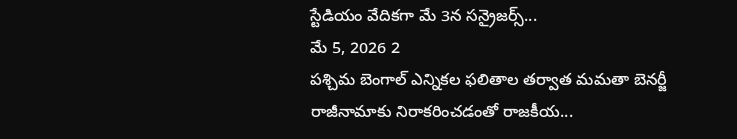స్టేడియం వేదికగా మే 3న సన్రైజర్స్...
మే 5, 2026 2
పశ్చిమ బెంగాల్ ఎన్నికల ఫలితాల తర్వాత మమతా బెనర్జీ రాజీనామాకు నిరాకరించడంతో రాజకీయ...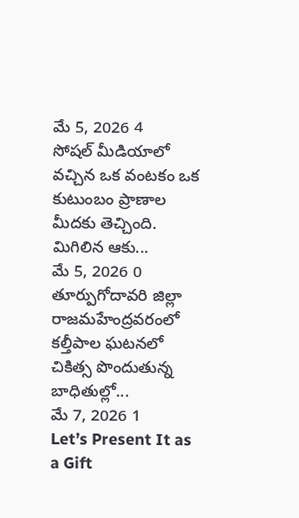మే 5, 2026 4
సోషల్ మీడియాలో వచ్చిన ఒక వంటకం ఒక కుటుంబం ప్రాణాల మీదకు తెచ్చింది. మిగిలిన ఆకు...
మే 5, 2026 0
తూర్పుగోదావరి జిల్లా రాజమహేంద్రవరంలో కల్తీపాల ఘటనలో చికిత్స పొందుతున్న బాధితుల్లో...
మే 7, 2026 1
Let’s Present It as a Gift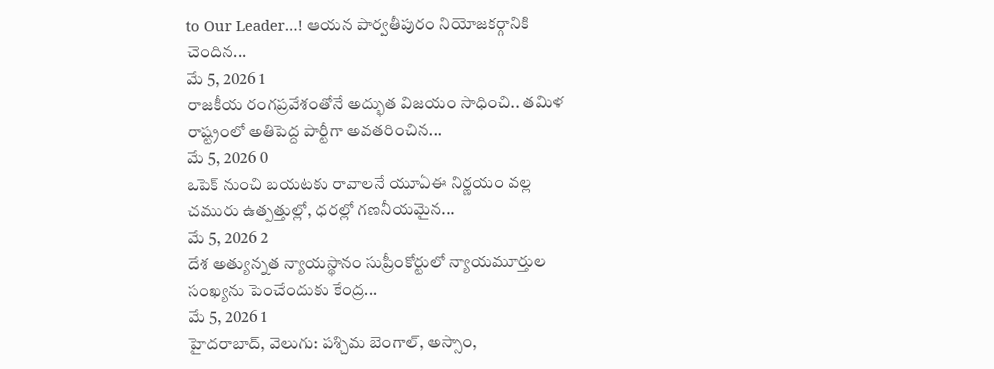to Our Leader…! ఆయన పార్వతీపురం నియోజకర్గానికి చెందిన...
మే 5, 2026 1
రాజకీయ రంగప్రవేశంతోనే అద్భుత విజయం సాధించి.. తమిళ రాష్ట్రంలో అతిపెద్ద పార్టీగా అవతరించిన...
మే 5, 2026 0
ఒపెక్ నుంచి బయటకు రావాలనే యూఏఈ నిర్ణయం వల్ల చమురు ఉత్పత్తుల్లో, ధరల్లో గణనీయమైన...
మే 5, 2026 2
దేశ అత్యున్నత న్యాయస్థానం సుప్రీంకోర్టులో న్యాయమూర్తుల సంఖ్యను పెంచేందుకు కేంద్ర...
మే 5, 2026 1
హైదరాబాద్, వెలుగు: పశ్చిమ బెంగాల్, అస్సాం,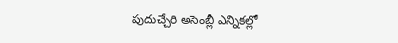పుదుచ్చేరి అసెంబ్లీ ఎన్నికల్లో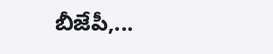బీజేపీ,...